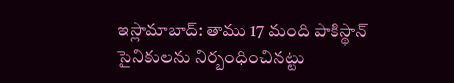ఇస్లామాబాద్: తాము 17 మంది పాకిస్థాన్ సైనికులను నిర్బంధించినట్టు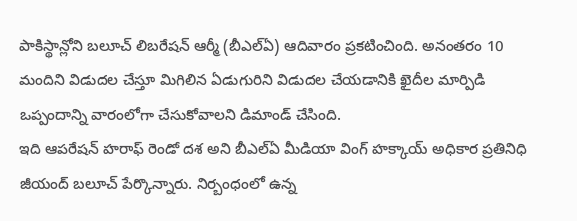పాకిస్థాన్లోని బలూచ్ లిబరేషన్ ఆర్మీ (బీఎల్ఏ) ఆదివారం ప్రకటించింది. అనంతరం 10 మందిని విడుదల చేస్తూ మిగిలిన ఏడుగురిని విడుదల చేయడానికి ఖైదీల మార్పిడి ఒప్పందాన్ని వారంలోగా చేసుకోవాలని డిమాండ్ చేసింది.
ఇది ఆపరేషన్ హరాఫ్ రెండో దశ అని బీఎల్ఏ మీడియా వింగ్ హక్కాయ్ అధికార ప్రతినిధి జీయంద్ బలూచ్ పేర్కొన్నారు. నిర్బంధంలో ఉన్న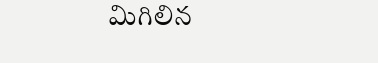మిగిలిన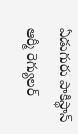ఏడుగురు పాకిస్థాన్ ఆర్మీ రెగ్యులర్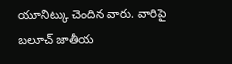యూనిట్కు చెందిన వారు. వారిపై బలూచ్ జాతీయ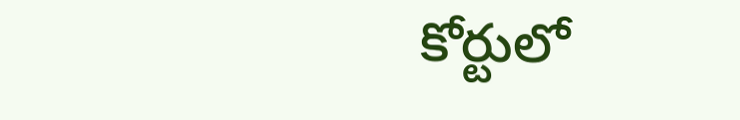కోర్టులో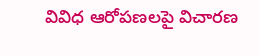వివిధ ఆరోపణలపై విచారణ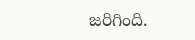జరిగింది.